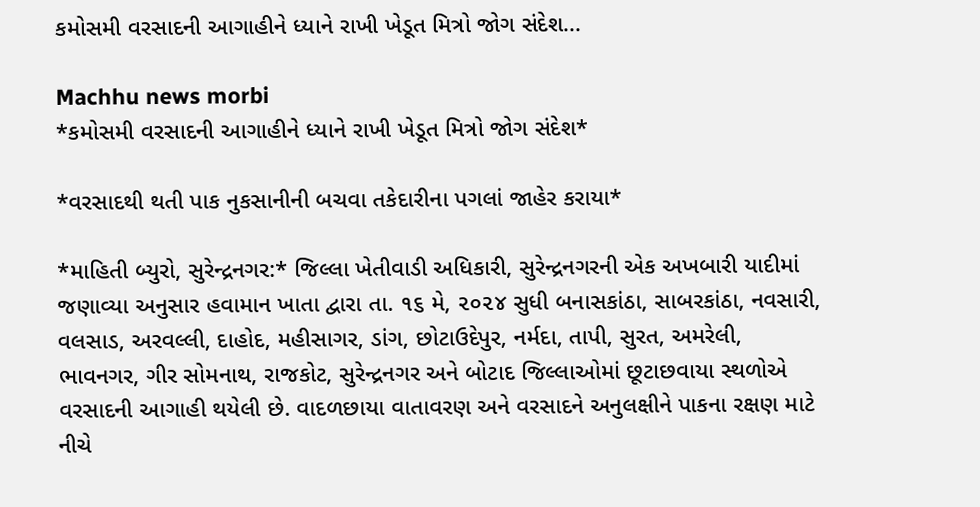કમોસમી વરસાદની આગાહીને ધ્યાને રાખી ખેડૂત મિત્રો જોગ સંદેશ...

Machhu news morbi
*કમોસમી વરસાદની આગાહીને ધ્યાને રાખી ખેડૂત મિત્રો જોગ સંદેશ*

*વરસાદથી થતી પાક નુકસાનીની બચવા તકેદારીના પગલાં જાહેર કરાયા*

*માહિતી બ્યુરો, સુરેન્દ્રનગર:* જિલ્લા ખેતીવાડી અધિકારી, સુરેન્દ્રનગરની એક અખબારી યાદીમાં જણાવ્યા અનુસાર હવામાન ખાતા દ્વારા તા. ૧૬ મે, ૨૦૨૪ સુધી બનાસકાંઠા, સાબરકાંઠા, નવસારી, વલસાડ, અરવલ્લી, દાહોદ, મહીસાગર, ડાંગ, છોટાઉદેપુર, નર્મદા, તાપી, સુરત, અમરેલી, ભાવનગર, ગીર સોમનાથ, રાજકોટ, સુરેન્દ્રનગર અને બોટાદ જિલ્લાઓમાં છૂટાછવાયા સ્થળોએ વરસાદની આગાહી થયેલી છે. વાદળછાયા વાતાવરણ અને વરસાદને અનુલક્ષીને પાકના રક્ષણ માટે નીચે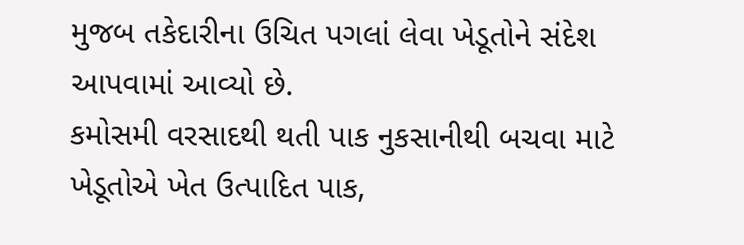મુજબ તકેદારીના ઉચિત પગલાં લેવા ખેડૂતોને સંદેશ આપવામાં આવ્યો છે.
કમોસમી વરસાદથી થતી પાક નુકસાનીથી બચવા માટે ખેડૂતોએ ખેત ઉત્પાદિત પાક,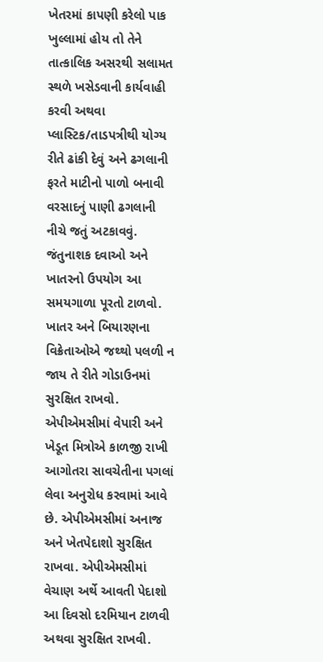ખેતરમાં કાપણી કરેલો પાક ખુલ્લામાં હોય તો તેને તાત્કાલિક અસરથી સલામત સ્થળે ખસેડવાની કાર્યવાહી કરવી અથવા પ્લાસ્ટિક/તાડપત્રીથી યોગ્ય રીતે ઢાંકી દેવું અને ઢગલાની ફરતે માટીનો પાળો બનાવી વરસાદનું પાણી ઢગલાની નીચે જતું અટકાવવું. જંતુનાશક દવાઓ અને ખાતરનો ઉપયોગ આ સમયગાળા પૂરતો ટાળવો. ખાતર અને બિયારણના વિક્રેતાઓએ જથ્થો પલળી ન જાય તે રીતે ગોડાઉનમાં સુરક્ષિત રાખવો. એપીએમસીમાં વેપારી અને ખેડૂત મિત્રોએ કાળજી રાખી આગોતરા સાવચેતીના પગલાં લેવા અનુરોધ કરવામાં આવે છે. એપીએમસીમાં અનાજ અને ખેતપેદાશો સુરક્ષિત રાખવા. એપીએમસીમાં વેચાણ અર્થે આવતી પેદાશો આ દિવસો દરમિયાન ટાળવી અથવા સુરક્ષિત રાખવી.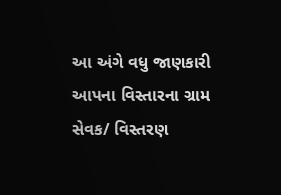આ અંગે વધુ જાણકારી આપના વિસ્તારના ગ્રામ સેવક/ વિસ્તરણ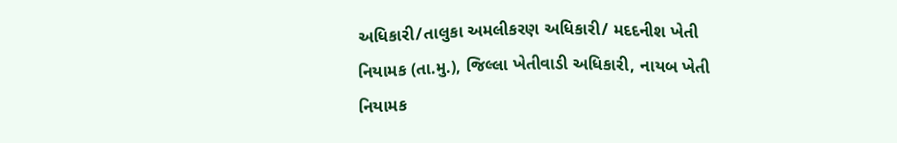અધિકારી/તાલુકા અમલીકરણ અધિકારી/ મદદનીશ ખેતી નિયામક (તા.મુ.), જિલ્લા ખેતીવાડી અધિકારી, નાયબ ખેતી નિયામક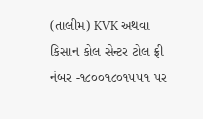(તાલીમ) KVK અથવા કિસાન કોલ સેન્ટર ટોલ ફ્રી નંબર -૧૮૦૦૧૮૦૧૫૫૧ પર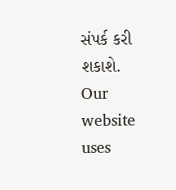સંપર્ક કરી શકાશે.
Our website uses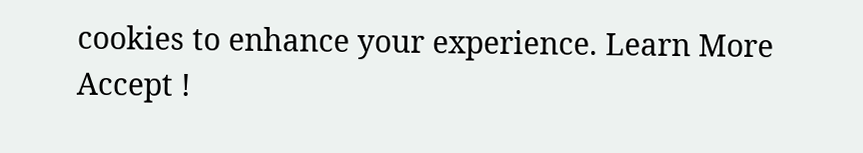cookies to enhance your experience. Learn More
Accept !